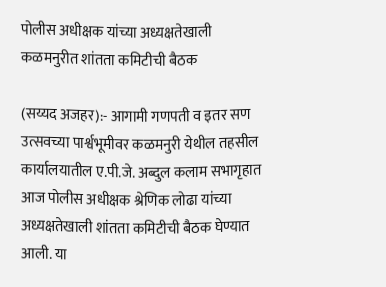पोलीस अधीक्षक यांच्या अध्यक्षतेखाली कळमनुरीत शांतता कमिटीची बैठक

(सय्यद अजहर):- आगामी गणपती व इतर सण उत्सवच्या पार्श्वभूमीवर कळमनुरी येथील तहसील कार्यालयातील ए.पी.जे. अब्दुल कलाम सभागृहात आज पोलीस अधीक्षक श्रेणिक लोढा यांच्या अध्यक्षतेखाली शांतता कमिटीची बैठक घेण्यात आली. या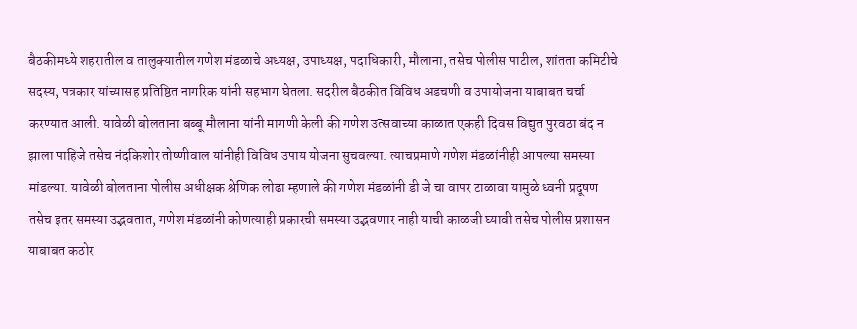बैठकीमध्ये शहरातील व तालुक्यातील गणेश मंडळाचे अध्यक्ष, उपाध्यक्ष, पदाधिकारी, मौलाना, तसेच पोलीस पाटील, शांतता कमिटीचे सदस्य, पत्रकार यांच्यासह प्रतिष्ठित नागरिक यांनी सहभाग घेतला. सदरील बैठकीत विविध अडचणी व उपायोजना याबाबत चर्चा करण्यात आली. यावेळी बोलताना बब्बू मौलाना यांनी मागणी केली की गणेश उत्सवाच्या काळात एकही दिवस विद्युत पुरवठा बंद न झाला पाहिजे तसेच नंदकिशोर तोष्णीवाल यांनीही विविध उपाय योजना सुचवल्या. त्याचप्रमाणे गणेश मंडळांनीही आपल्या समस्या मांडल्या. यावेळी बोलताना पोलीस अधीक्षक श्रेणिक लोढा म्हणाले की गणेश मंडळांनी डी जे चा वापर टाळावा यामुळे ध्वनी प्रदूषण तसेच इतर समस्या उद्भवतात, गणेश मंडळांनी कोणत्याही प्रकारची समस्या उद्भवणार नाही याची काळजी घ्यावी तसेच पोलीस प्रशासन याबाबत कठोर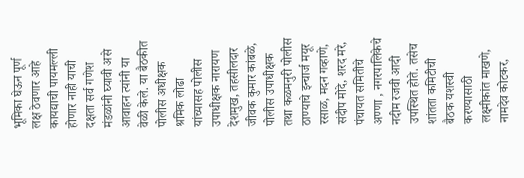भूमिका घेऊन पूर्ण लक्ष ठेवणार आहे कायद्याची पायमल्ली होणार नाही याची दक्षता सर्व गणेश मंडळांनी घ्यावी असे आवाहन त्यांनी या वेळी केले. या बैठकीत पोलीस अधीक्षक श्रमिक लोढा यांच्यासह पोलीस उपाधीक्षक नारायण देशमुख, तहसीलदार जीवक कुमार कांबळे, पोलीस उपाधीक्षक तथा कळमनुरी पोलीस ठाण्याचे इन्चार्ज मयूर रसाळ, मदन गव्हाणे, संदीप मोदे, शरद मरे, पंचायत समितीचे अण्णा , नगरपालिकेचे नदीम रजवी आदी उपस्थित होते. तसेच शांतता कमिटीची बैठक यशस्वी करण्यासाठी लक्ष्मीकांत माखणे, नामदेव कोटकर,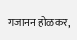गजानन होळकर,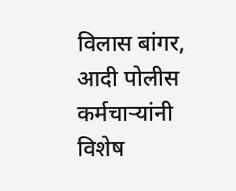विलास बांगर, आदी पोलीस कर्मचाऱ्यांनी विशेष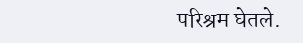परिश्रम घेतले.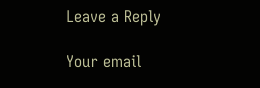Leave a Reply

Your email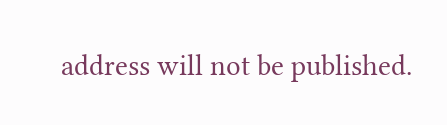address will not be published.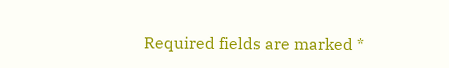Required fields are marked *